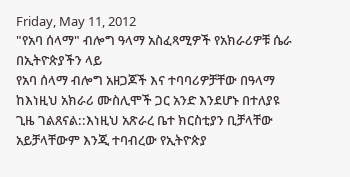Friday, May 11, 2012
"የአባ ሰላማ" ብሎግ ዓላማ አስፈጻሚዎች የአክራሪዎቹ ሴራ በኢትዮጵያችን ላይ
የአባ ሰላማ ብሎግ አዘጋጆች እና ተባባሪዎቻቸው በዓላማ ከእነዚህ አክራሪ ሙስሊሞች ጋር አንድ እንደሆኑ በተለያዩ ጊዜ ገልጸናል::እነዚህ አጽራረ ቤተ ክርስቲያን ቢቻላቸው አይቻላቸውም እንጂ ተባብረው የኢትዮጵያ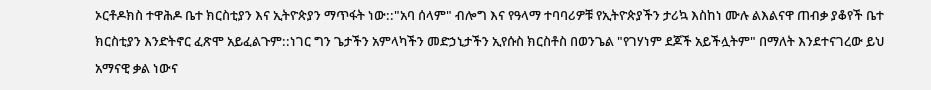ኦርቶዶክስ ተዋሕዶ ቤተ ክርስቲያን እና ኢትዮጵያን ማጥፋት ነው::"አባ ሰላም" ብሎግ እና የዓላማ ተባባሪዎቹ የኢትዮጵያችን ታሪኳ እስከነ ሙሉ ልእልናዋ ጠብቃ ያቆየች ቤተ ክርስቲያን እንድትኖር ፈጽሞ አይፈልጉም::ነገር ግን ጌታችን አምላካችን መድኃኒታችን ኢየሱስ ክርስቶስ በወንጌል "የገሃነም ደጆች አይችሏትም" በማለት እንደተናገረው ይህ አማናዊ ቃል ነውና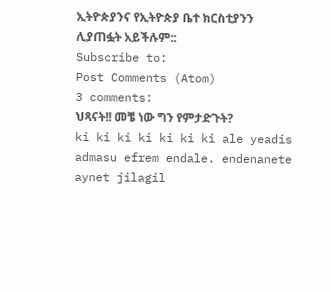ኢትዮጵያንና የኢትዮጵያ ቤተ ክርስቲያንን ሊያጠፏት አይችሉም::
Subscribe to:
Post Comments (Atom)
3 comments:
ህጻናት!! መቼ ነው ግን የምታድጉት?
ki ki ki ki ki ki ki ale yeadis admasu efrem endale. endenanete aynet jilagil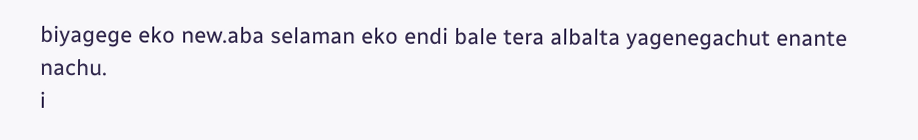biyagege eko new.aba selaman eko endi bale tera albalta yagenegachut enante nachu.
i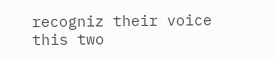recogniz their voice this two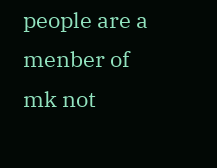people are a menber of mk not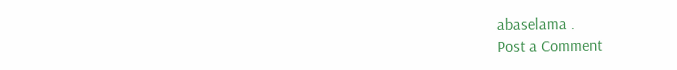abaselama .
Post a Comment